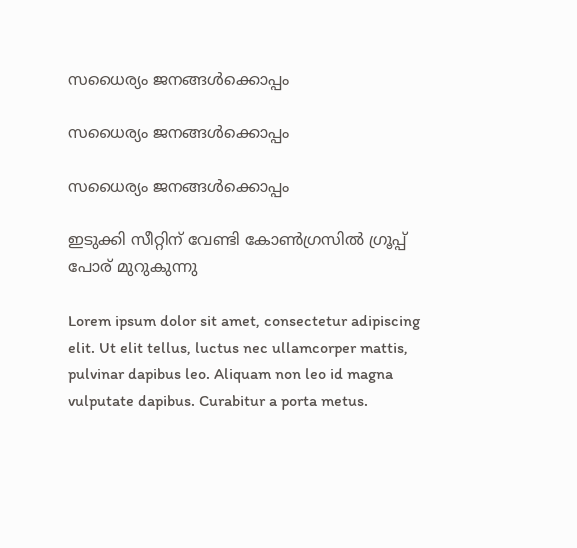സധൈര്യം ജനങ്ങൾക്കൊപ്പം

സധൈര്യം ജനങ്ങൾക്കൊപ്പം

സധൈര്യം ജനങ്ങൾക്കൊപ്പം

ഇടുക്കി സീറ്റിന് വേണ്ടി കോൺഗ്രസിൽ ഗ്രൂപ്പ് പോര് മുറുകുന്നു

Lorem ipsum dolor sit amet, consectetur adipiscing elit. Ut elit tellus, luctus nec ullamcorper mattis, pulvinar dapibus leo. Aliquam non leo id magna vulputate dapibus. Curabitur a porta metus.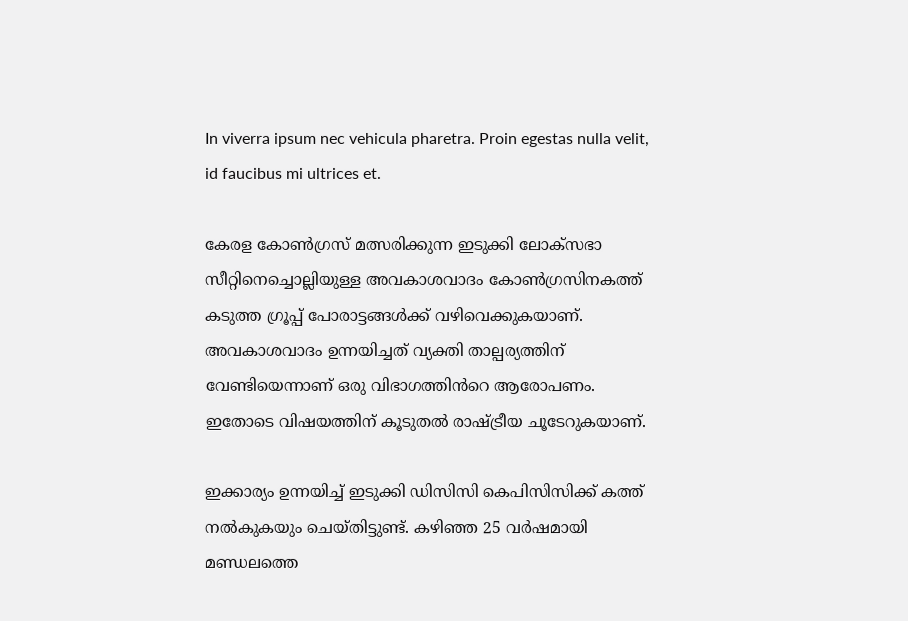In viverra ipsum nec vehicula pharetra. Proin egestas nulla velit, id faucibus mi ultrices et.

കേരള കോൺഗ്രസ് മത്സരിക്കുന്ന ഇടുക്കി ലോക്‌സഭാ സീറ്റിനെച്ചൊല്ലിയുള്ള അവകാശവാദം കോൺഗ്രസിനകത്ത് കടുത്ത ഗ്രൂപ്പ് പോരാട്ടങ്ങൾക്ക് വഴിവെക്കുകയാണ്. അവകാശവാദം ഉന്നയിച്ചത് വ്യക്തി താല്പര്യത്തിന് വേണ്ടിയെന്നാണ് ഒരു വിഭാഗത്തിൻറെ ആരോപണം. ഇതോടെ വിഷയത്തിന് കൂടുതൽ രാഷ്ട്രീയ ചൂടേറുകയാണ്.

ഇക്കാര്യം ഉന്നയിച്ച് ഇടുക്കി ഡിസിസി കെപിസിസിക്ക് കത്ത് നൽകുകയും ചെയ്തിട്ടുണ്ട്. കഴിഞ്ഞ 25 വർഷമായി മണ്ഡലത്തെ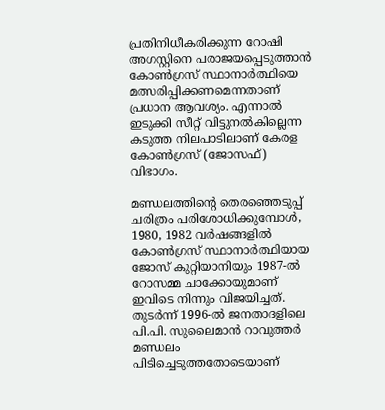പ്രതിനിധീകരിക്കുന്ന റോഷി അഗസ്റ്റിനെ പരാജയപ്പെടുത്താൻ കോൺഗ്രസ് സ്ഥാനാർത്ഥിയെ മത്സരിപ്പിക്കണമെന്നതാണ് പ്രധാന ആവശ്യം. എന്നാൽ ഇടുക്കി സീറ്റ് വിട്ടുനൽകില്ലെന്ന കടുത്ത നിലപാടിലാണ് കേരള കോൺഗ്രസ് (ജോസഫ്) വിഭാഗം.

മണ്ഡലത്തിന്റെ തെരഞ്ഞെടുപ്പ് ചരിത്രം പരിശോധിക്കുമ്പോൾ, 1980, 1982 വർഷങ്ങളിൽ കോൺഗ്രസ് സ്ഥാനാർത്ഥിയായ ജോസ് കുറ്റിയാനിയും 1987-ൽ റോസമ്മ ചാക്കോയുമാണ് ഇവിടെ നിന്നും വിജയിച്ചത്. തുടർന്ന് 1996-ൽ ജനതാദളിലെ പി.പി. സുലൈമാൻ റാവുത്തർ മണ്ഡലം പിടിച്ചെടുത്തതോടെയാണ്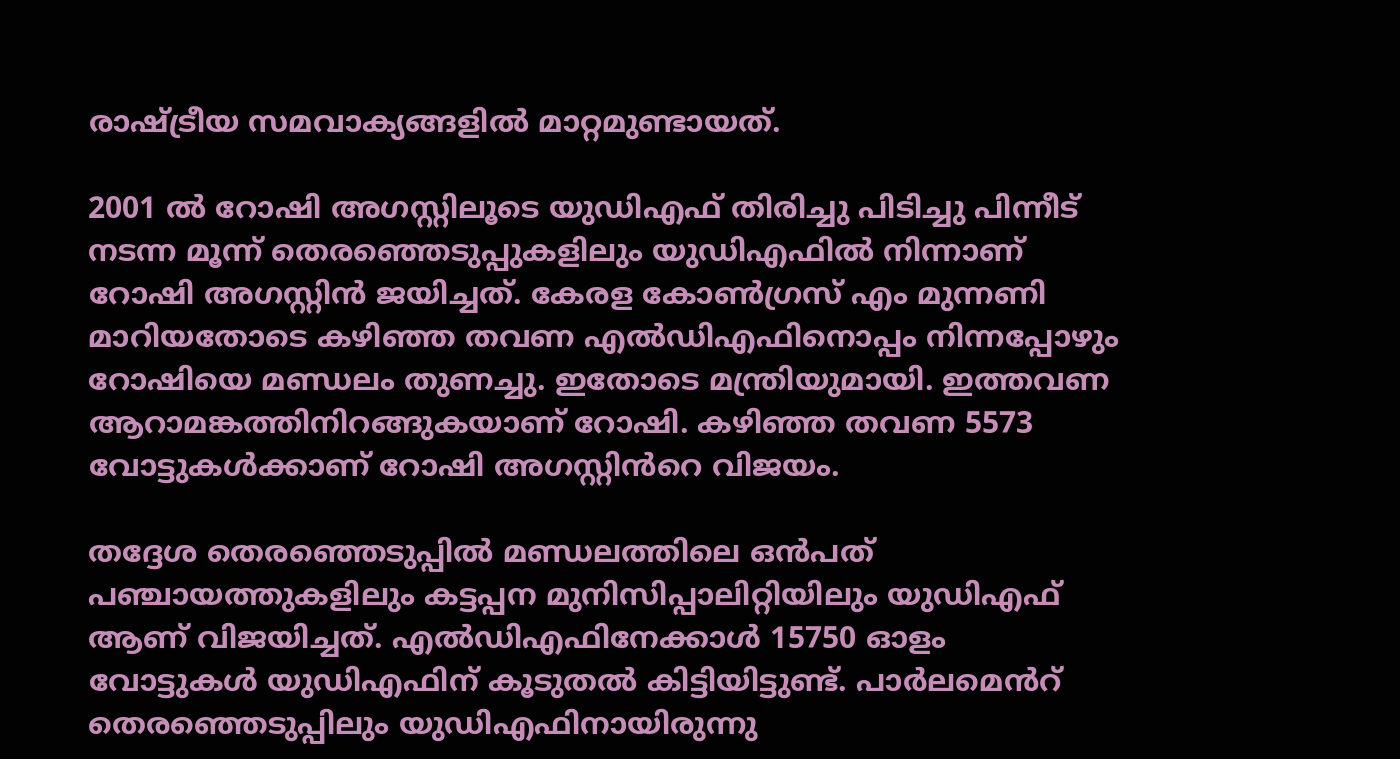രാഷ്ട്രീയ സമവാക്യങ്ങളിൽ മാറ്റമുണ്ടായത്.

2001 ൽ റോഷി അഗസ്റ്റിലൂടെ യുഡിഎഫ് തിരിച്ചു പിടിച്ചു പിന്നീട് നടന്ന മൂന്ന് തെരഞ്ഞെടുപ്പുകളിലും യുഡിഎഫിൽ നിന്നാണ് റോഷി അഗസ്റ്റിൻ ജയിച്ചത്. കേരള കോൺഗ്രസ് എം മുന്നണി മാറിയതോടെ കഴിഞ്ഞ തവണ എൽഡിഎഫിനൊപ്പം നിന്നപ്പോഴും റോഷിയെ മണ്ഡലം തുണച്ചു. ഇതോടെ മന്ത്രിയുമായി. ഇത്തവണ ആറാമങ്കത്തിനിറങ്ങുകയാണ് റോഷി. കഴിഞ്ഞ തവണ 5573 വോട്ടുകൾക്കാണ് റോഷി അഗസ്റ്റിൻറെ വിജയം.

തദ്ദേശ തെരഞ്ഞെടുപ്പിൽ മണ്ഡലത്തിലെ ഒൻപത് പഞ്ചായത്തുകളിലും കട്ടപ്പന മുനിസിപ്പാലിറ്റിയിലും യുഡിഎഫ് ആണ് വിജയിച്ചത്. എൽഡിഎഫിനേക്കാൾ 15750 ഓളം വോട്ടുകൾ യുഡിഎഫിന് കൂടുതൽ കിട്ടിയിട്ടുണ്ട്. പാർലമെൻറ് തെരഞ്ഞെടുപ്പിലും യുഡിഎഫിനായിരുന്നു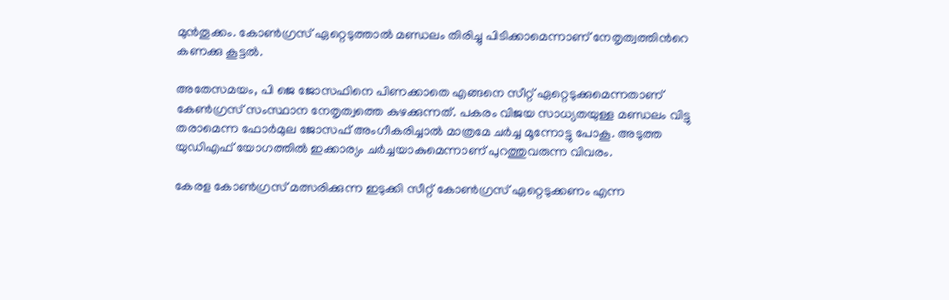മുൻതൂക്കം. കോൺഗ്രസ് ഏറ്റെടുത്താൽ മണ്ഡലം തിരിച്ചു പിടിക്കാമെന്നാണ് നേതൃത്വത്തിൻറെ കണക്കു കൂട്ടൽ.

അതേസമയം, പി ജെ ജോസഫിനെ പിണക്കാതെ എങ്ങനെ സീറ്റ് ഏറ്റെടുക്കുമെന്നതാണ് കേൺഗ്രസ് സംസ്ഥാന നേതൃത്വത്തെ കുഴക്കുന്നത്. പകരം വിജയ സാധ്യതയുള്ള മണ്ഡലം വിട്ടു തരാമെന്ന ഫോർമുല ജോസഫ് അംഗീകരിച്ചാൽ മാത്രമേ ചർച്ച മൂന്നോട്ടു പോകൂ. അടുത്ത യു‍ഡിഎഫ് യോഗത്തിൽ ഇക്കാര്യം ചർച്ചയാകുമെന്നാണ് പുറത്തുവരുന്ന വിവരം.

കേരള കോൺഗ്രസ് മത്സരിക്കുന്ന ഇടുക്കി സീറ്റ് കോൺഗ്രസ് ഏറ്റെടുക്കണം എന്ന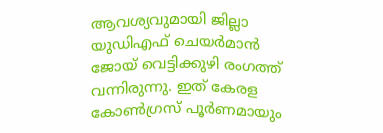ആവശ്യവുമായി ജില്ലാ യുഡിഎഫ് ചെയർമാൻ ജോയ് വെട്ടിക്കുഴി രംഗത്ത് വന്നിരുന്നു. ഇത് കേരള കോൺഗ്രസ് പൂർണമായും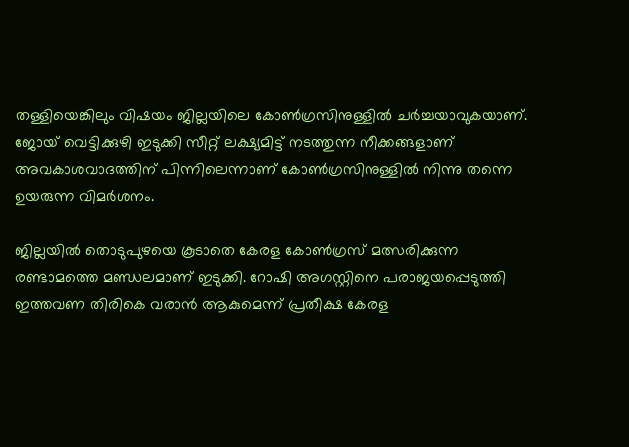തള്ളിയെങ്കിലും വിഷയം ജില്ലയിലെ കോൺഗ്രസിനുള്ളിൽ ചർച്ചയാവുകയാണ്. ജോയ് വെട്ടിക്കുഴി ഇടുക്കി സീറ്റ് ലക്ഷ്യമിട്ട് നടത്തുന്ന നീക്കങ്ങളാണ് അവകാശവാദത്തിന് പിന്നിലെന്നാണ് കോൺഗ്രസിനുള്ളിൽ നിന്നു തന്നെ ഉയരുന്ന വിമർശനം.

ജില്ലയിൽ തൊടുപുഴയെ കൂടാതെ കേരള കോൺഗ്രസ് മത്സരിക്കുന്ന രണ്ടാമത്തെ മണ്ഡലമാണ് ഇടുക്കി. റോഷി അഗസ്റ്റിനെ പരാജയപ്പെടുത്തി ഇത്തവണ തിരികെ വരാൻ ആകുമെന്ന് പ്രതീക്ഷ കേരള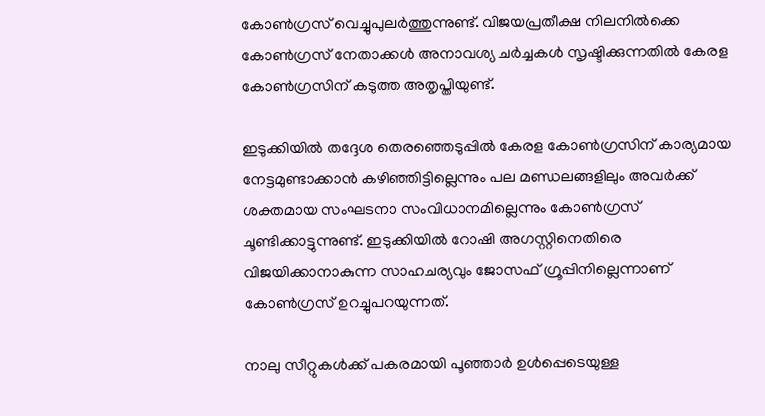കോൺഗ്രസ് വെച്ചുപുലർത്തുന്നുണ്ട്. വിജയപ്രതീക്ഷ നിലനിൽക്കെ കോൺഗ്രസ് നേതാക്കൾ അനാവശ്യ ചർച്ചകൾ സൃഷ്ടിക്കുന്നതിൽ കേരള കോൺഗ്രസിന് കടുത്ത അതൃപ്തിയുണ്ട്.

ഇടുക്കിയിൽ തദ്ദേശ തെരഞ്ഞെടുപ്പിൽ കേരള കോൺഗ്രസിന് കാര്യമായ നേട്ടമുണ്ടാക്കാൻ കഴിഞ്ഞിട്ടില്ലെന്നും പല മണ്ഡലങ്ങളിലും അവർക്ക് ശക്തമായ സംഘടനാ സംവിധാനമില്ലെന്നും കോൺഗ്രസ് ചൂണ്ടിക്കാട്ടുന്നുണ്ട്. ഇടുക്കിയിൽ റോഷി അഗസ്റ്റിനെതിരെ വിജയിക്കാനാകുന്ന സാഹചര്യവും ജോസഫ് ഗ്രൂപ്പിനില്ലെന്നാണ് കോൺഗ്രസ് ഉറച്ചുപറയുന്നത്.

നാലു സീറ്റുകൾക്ക് പകരമായി പൂഞ്ഞാർ ഉൾപ്പെടെയുള്ള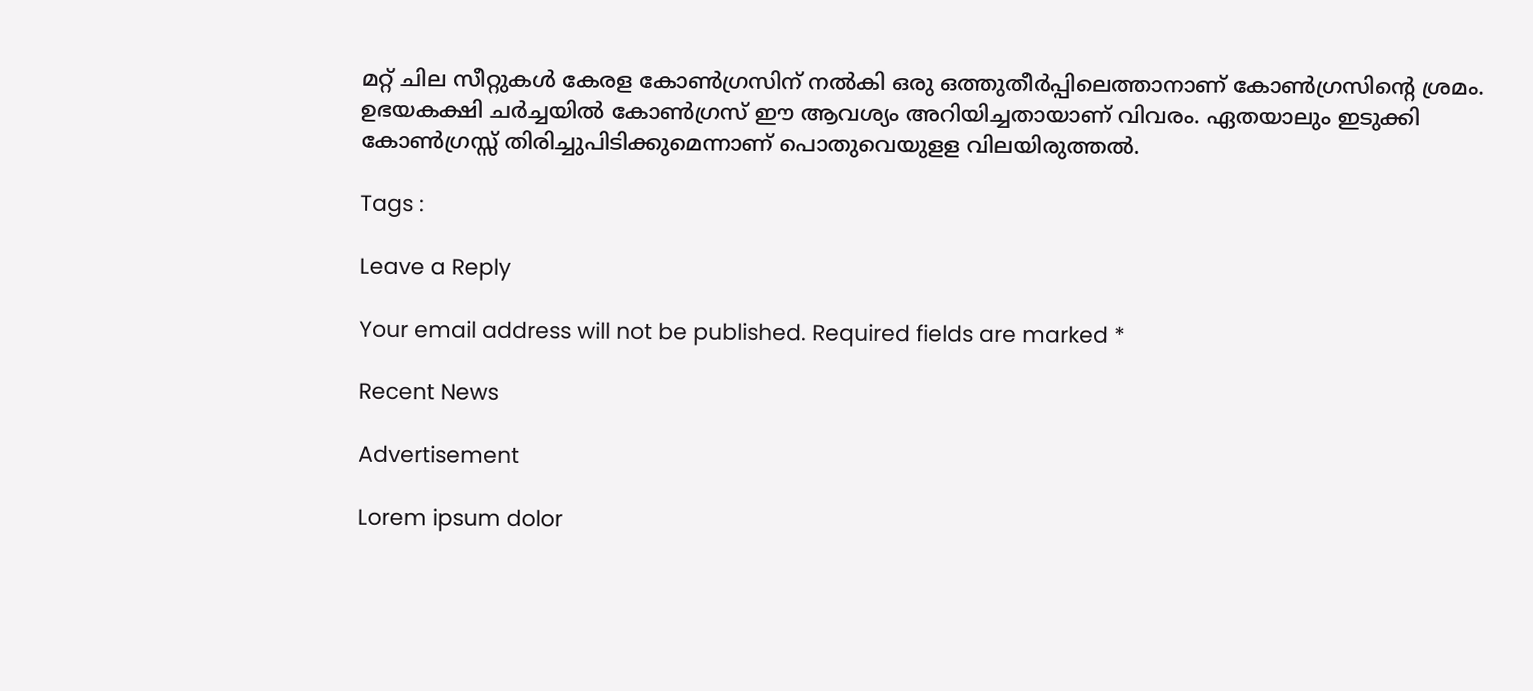മറ്റ് ചില സീറ്റുകൾ കേരള കോൺഗ്രസിന് നൽകി ഒരു ഒത്തുതീർപ്പിലെത്താനാണ് കോൺഗ്രസിന്റെ ശ്രമം. ഉഭയകക്ഷി ചർച്ചയിൽ കോൺഗ്രസ് ഈ ആവശ്യം അറിയിച്ചതായാണ് വിവരം. ഏതയാലും ഇടുക്കി കോൺഗ്രസ്സ് തിരിച്ചുപിടിക്കുമെന്നാണ് പൊതുവെയുളള വിലയിരുത്തൽ.

Tags :

Leave a Reply

Your email address will not be published. Required fields are marked *

Recent News

Advertisement

Lorem ipsum dolor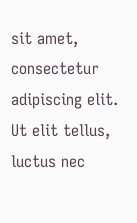sit amet, consectetur adipiscing elit. Ut elit tellus, luctus nec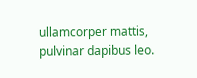ullamcorper mattis, pulvinar dapibus leo.